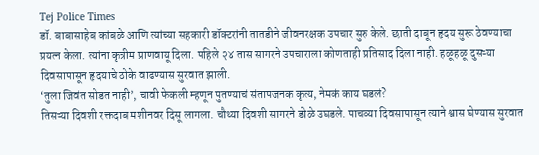Tej Police Times
डॉ. बाबासाहेब कांबळे आणि त्यांच्या सहकारी डॉक्टरांनी तातडीने जीवनरक्षक उपचार सुरु केले. छाती दाबून हृदय सुरू ठेवण्याचा प्रयत्न केला. त्यांना कृत्रीम प्राणवायू दिला. पहिले २४ तास सागरने उपचाराला कोणताही प्रतिसाद दिला नाही. हळूहळू दुसऱ्या दिवसापासून हृदयाचे ठोके वाढण्यास सुरवात झाली.
‘तुला जिवंत सोडत नाही’, चावी फेकली म्हणून पुतण्याचं संतापजनक कृत्य, नेमकं काय घडलं?
तिसऱ्या दिवशी रक्तदाब मशीनवर दिसू लागला. चौथ्या दिवशी सागरने डोळे उघडले. पाचव्या दिवसापासून त्याने श्वास घेण्यास सुरवात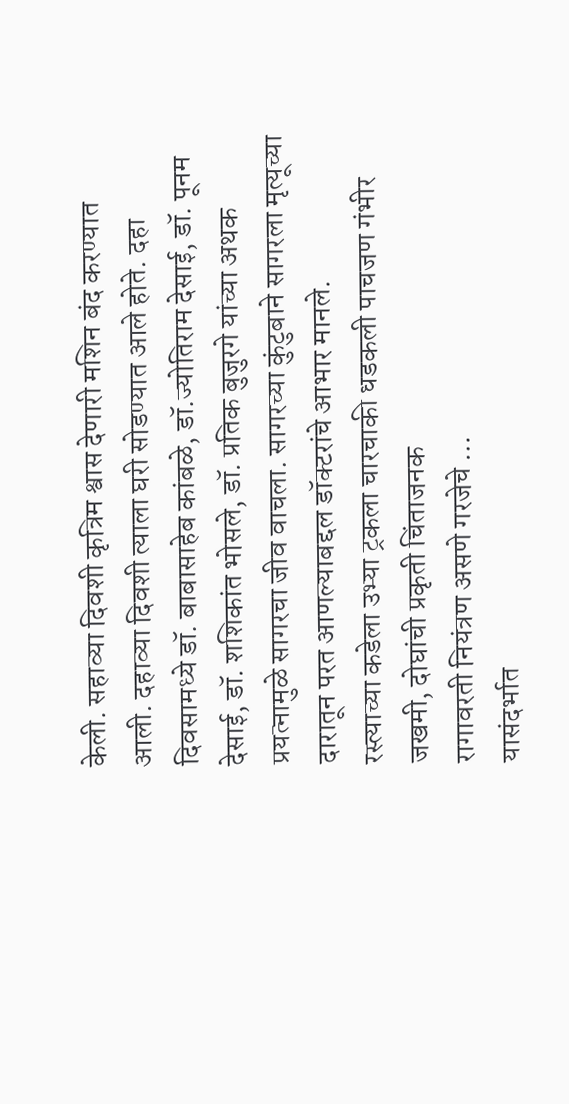केली. सहाव्या दिवशी कृत्रिम श्वास देणारी मशिन बंद करण्यात आली. दहाव्या दिवशी त्याला घरी सोडण्यात आले होते. दहा दिवसामध्ये डॉ. बाबासाहेब कांबळे, डॉ.ज्योतिराम देसाई, डॉ. पूनम देसाई, डॉ. शशिकांत भोसले, डॉ. प्रतिक बुजुरगे यांच्या अथक प्रयत्नामुळे सागरचा जीव वाचला. सागरच्या कुंटुबाने सागरला मृत्यूच्या दारातून परत आणल्याबद्दल डॉक्टरांचे आभार मानले.
रस्त्याच्या कडेला उभ्या ट्रकला चारचाकी धडकली पाचजण गंभीर जखमी, दोघांची प्रकृती चिंताजनक
रागावरती नियंत्रण असणे गरजेचे …
यासंदर्भात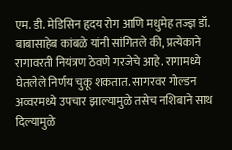एम. डी. मेडिसिन हृदय रोग आणि मधुमेह तज्ज्ञ डॉ. बाबासाहेब कांबळे यांनी सांगितले की, प्रत्येकाने रागावरती नियंत्रण ठेवणे गरजेचे आहे. रागामध्ये घेतलेले निर्णय चुकू शकतात. सागरवर गोल्डन अव्वरमध्ये उपचार झाल्यामुळे तसेच नशिबाने साथ दिल्यामुळे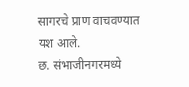सागरचे प्राण वाचवण्यात यश आले.
छ. संभाजीनगरमध्ये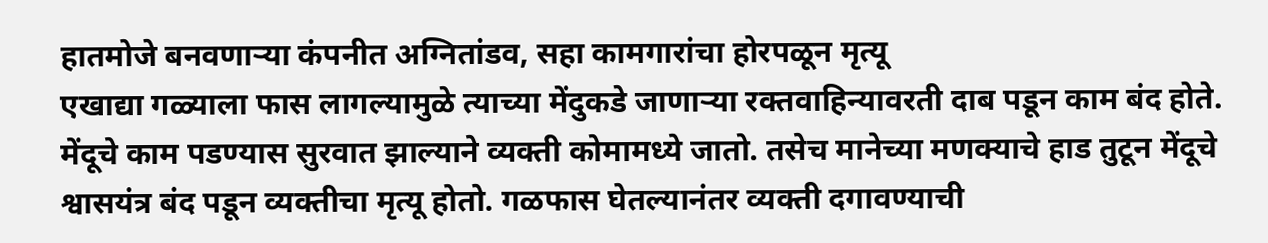हातमोजे बनवणाऱ्या कंपनीत अग्नितांडव, सहा कामगारांचा होरपळून मृत्यू
एखाद्या गळ्याला फास लागल्यामुळे त्याच्या मेंदुकडे जाणाऱ्या रक्तवाहिन्यावरती दाब पडून काम बंद होते. मेंदूचे काम पडण्यास सुरवात झाल्याने व्यक्ती कोमामध्ये जातो. तसेच मानेच्या मणक्याचे हाड तुटून मेंदूचे श्वासयंत्र बंद पडून व्यक्तीचा मृत्यू होतो. गळफास घेतल्यानंतर व्यक्ती दगावण्याची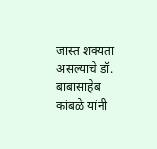जास्त शक्यता असल्याचे डॉ. बाबासाहेब कांबळे यांनी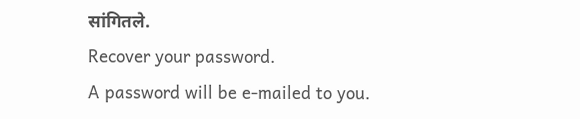सांगितले.
Recover your password.
A password will be e-mailed to you.